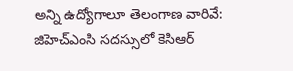అన్ని ఉద్యోగాలూ తెలంగాణ వారివే: జిహెచ్ఎంసి సదస్సులో కెసిఆర్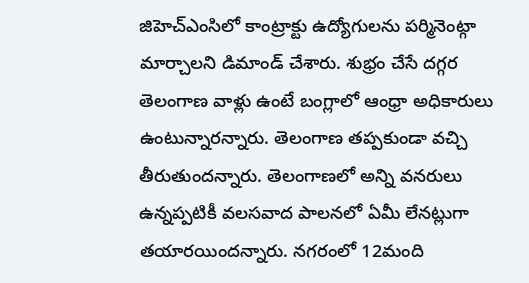జిహెచ్ఎంసిలో కాంట్రాక్టు ఉద్యోగులను పర్మినెంట్గా మార్చాలని డిమాండ్ చేశారు. శుభ్రం చేసే దగ్గర తెలంగాణ వాళ్లు ఉంటే బంగ్లాలో ఆంధ్రా అధికారులు ఉంటున్నారన్నారు. తెలంగాణ తప్పకుండా వచ్చి తీరుతుందన్నారు. తెలంగాణలో అన్ని వనరులు ఉన్నప్పటికీ వలసవాద పాలనలో ఏమీ లేనట్లుగా తయారయిందన్నారు. నగరంలో 12మంది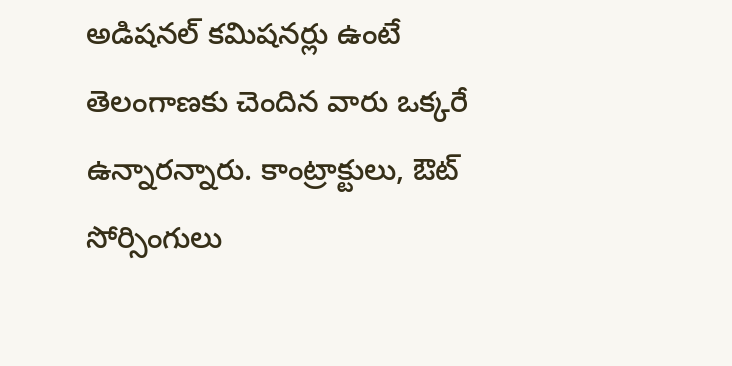అడిషనల్ కమిషనర్లు ఉంటే తెలంగాణకు చెందిన వారు ఒక్కరే ఉన్నారన్నారు. కాంట్రాక్టులు, ఔట్ సోర్సింగులు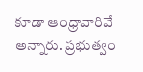కూడా ఆంధ్రావారివే అన్నారు. ప్రభుత్వం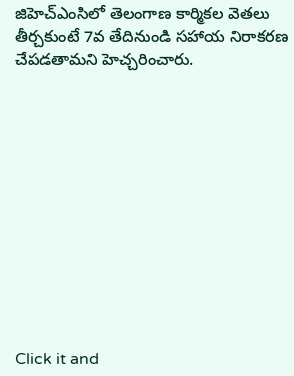జిహెచ్ఎంసిలో తెలంగాణ కార్మికల వెతలు తీర్చకుంటే 7వ తేదినుండి సహాయ నిరాకరణ చేపడతామని హెచ్చరించారు.












Click it and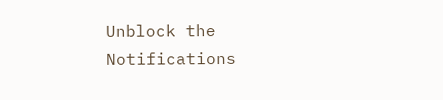Unblock the Notifications